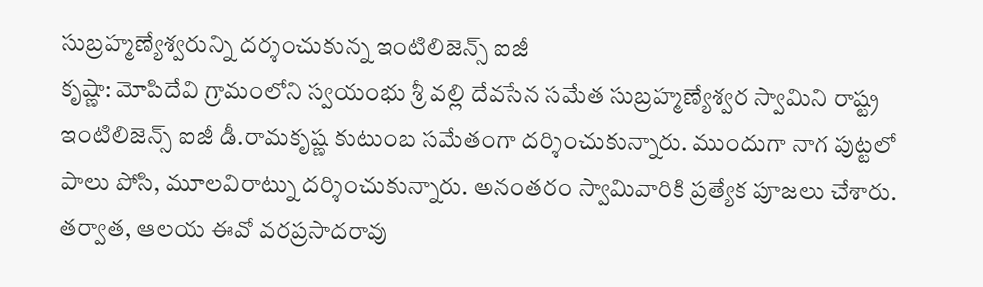సుబ్రహ్మణ్యేశ్వరున్ని దర్శంచుకున్న ఇంటిలిజెన్స్ ఐజీ
కృష్ణా: మోపిదేవి గ్రామంలోని స్వయంభు శ్రీ వల్లి దేవసేన సమేత సుబ్రహ్మణ్యేశ్వర స్వామిని రాష్ట్ర ఇంటిలిజెన్స్ ఐజీ డీ.రామకృష్ణ కుటుంబ సమేతంగా దర్శించుకున్నారు. ముందుగా నాగ పుట్టలో పాలు పోసి, మూలవిరాట్ను దర్శించుకున్నారు. అనంతరం స్వామివారికి ప్రత్యేక పూజలు చేశారు. తర్వాత, ఆలయ ఈవో వరప్రసాదరావు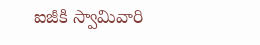ఐజీకి స్వామివారి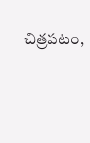చిత్రపటం,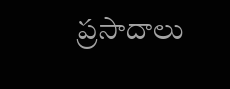ప్రసాదాలు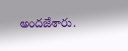అందజేశారు.